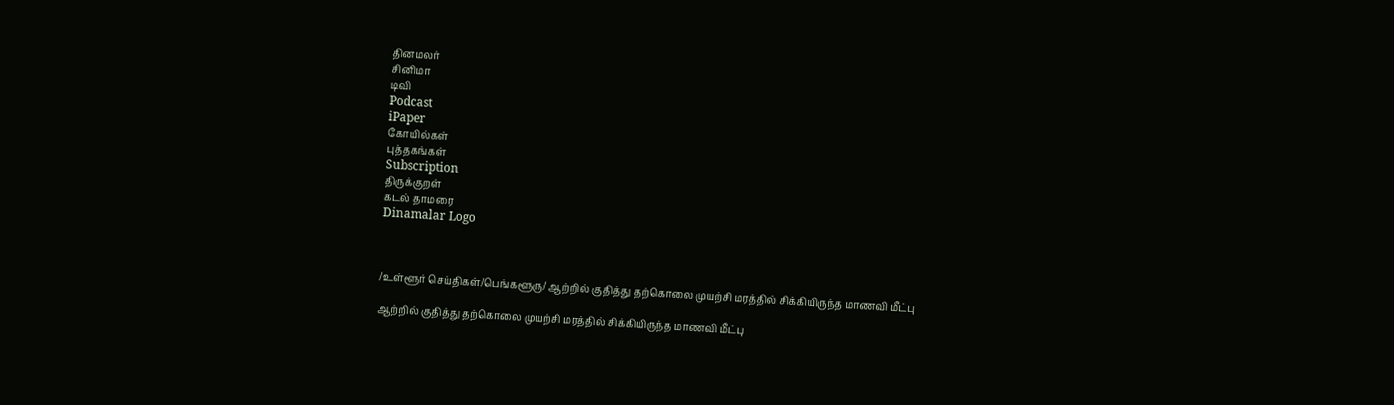தினமலர்
சினிமா
டிவி
Podcast
iPaper
கோயில்கள்
புத்தகங்கள்
Subscription
திருக்குறள்
கடல் தாமரை
Dinamalar Logo



/உள்ளூர் செய்திகள்/பெங்களூரு/ ஆற்றில் குதித்து தற்கொலை முயற்சி மரத்தில் சிக்கியிருந்த மாணவி மீட்பு

ஆற்றில் குதித்து தற்கொலை முயற்சி மரத்தில் சிக்கியிருந்த மாணவி மீட்பு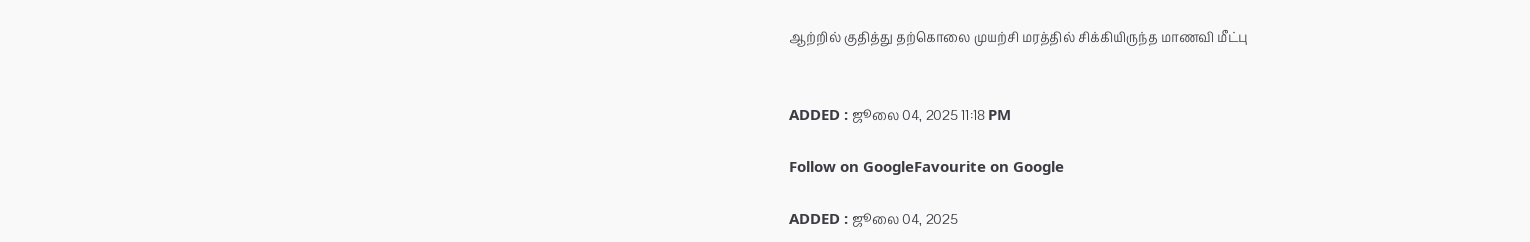ஆற்றில் குதித்து தற்கொலை முயற்சி மரத்தில் சிக்கியிருந்த மாணவி மீட்பு


ADDED : ஜூலை 04, 2025 11:18 PM

Follow on GoogleFavourite on Google

ADDED : ஜூலை 04, 2025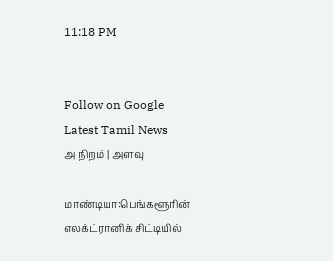11:18 PM


Follow on Google
Latest Tamil News
அ நிறம் | அளவு

மாண்டியா:பெங்களூரின் எலக்ட்ரானிக் சிட்டியில்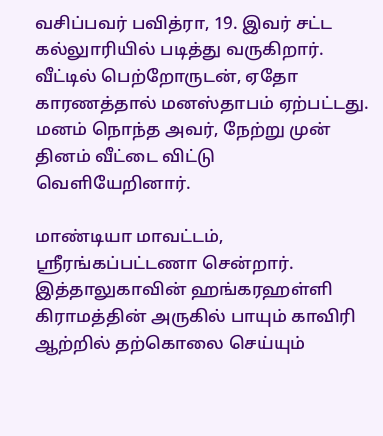வசிப்பவர் பவித்ரா, 19. இவர் சட்ட கல்லுாரியில் படித்து வருகிறார். வீட்டில் பெற்றோருடன், ஏதோ காரணத்தால் மனஸ்தாபம் ஏற்பட்டது. மனம் நொந்த அவர், நேற்று முன் தினம் வீட்டை விட்டு வெளியேறினார்.

மாண்டியா மாவட்டம், ஸ்ரீரங்கப்பட்டணா சென்றார். இத்தாலுகாவின் ஹங்கரஹள்ளி கிராமத்தின் அருகில் பாயும் காவிரி ஆற்றில் தற்கொலை செய்யும்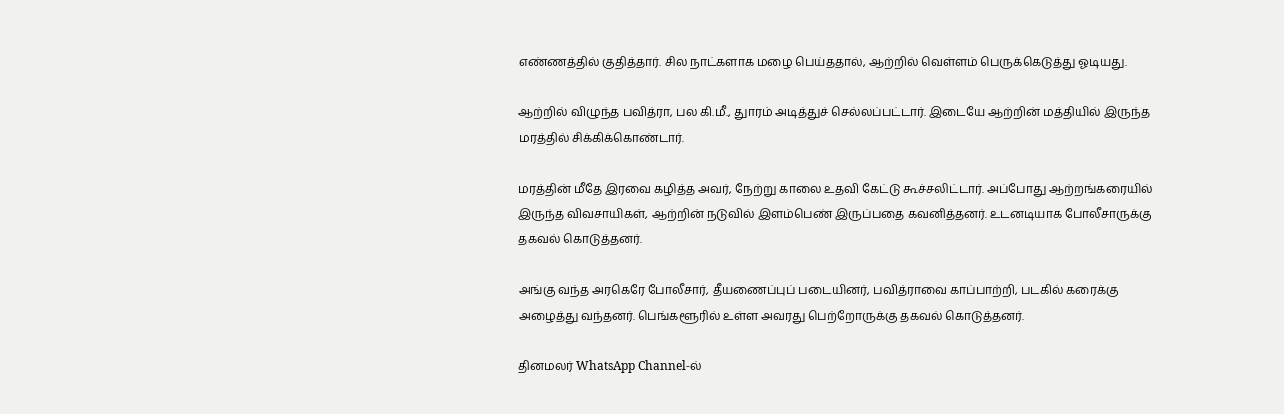எண்ணத்தில் குதித்தார். சில நாட்களாக மழை பெய்ததால், ஆற்றில் வெள்ளம் பெருக்கெடுத்து ஓடியது.

ஆற்றில் விழுந்த பவித்ரா, பல கி.மீ., துாரம் அடித்துச் செல்லப்பட்டார். இடையே ஆற்றின் மத்தியில் இருந்த மரத்தில் சிக்கிக்கொண்டார்.

மரத்தின் மீதே இரவை கழித்த அவர், நேற்று காலை உதவி கேட்டு கூச்சலிட்டார். அப்போது ஆற்றங்கரையில் இருந்த விவசாயிகள், ஆற்றின் நடுவில் இளம்பெண் இருப்பதை கவனித்தனர். உடனடியாக போலீசாருக்கு தகவல் கொடுத்தனர்.

அங்கு வந்த அரகெரே போலீசார், தீயணைப்புப் படையினர், பவித்ராவை காப்பாற்றி, படகில் கரைக்கு அழைத்து வந்தனர். பெங்களூரில் உள்ள அவரது பெற்றோருக்கு தகவல் கொடுத்தனர்.

தினமலர் WhatsApp Channel-ல்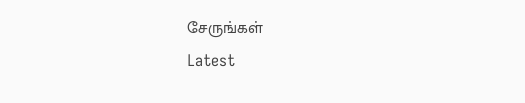சேருங்கள்
Latest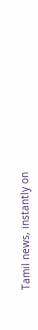Tamil news, instantly on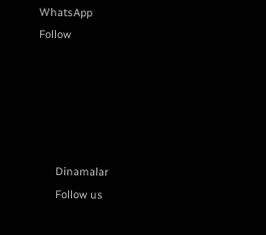WhatsApp
Follow





      Dinamalar
      Follow us